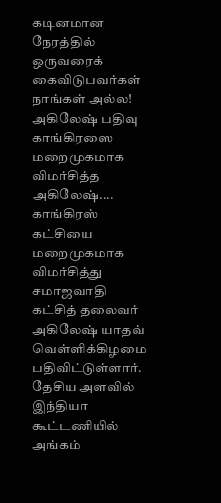கடினமான நேரத்தில் ஒருவரைக் கைவிடுபவர்கள் நாங்கள் அல்ல! அகிலேஷ் பதிவு
காங்கிரஸை மறைமுகமாக விமர்சித்த அகிலேஷ்....
காங்கிரஸ் கட்சியை மறைமுகமாக விமர்சித்து சமாஜவாதி கட்சித் தலைவர் அகிலேஷ் யாதவ் வெள்ளிக்கிழமை பதிவிட்டுள்ளார்.
தேசிய அளவில் இந்தியா கூட்டணியில் அங்கம்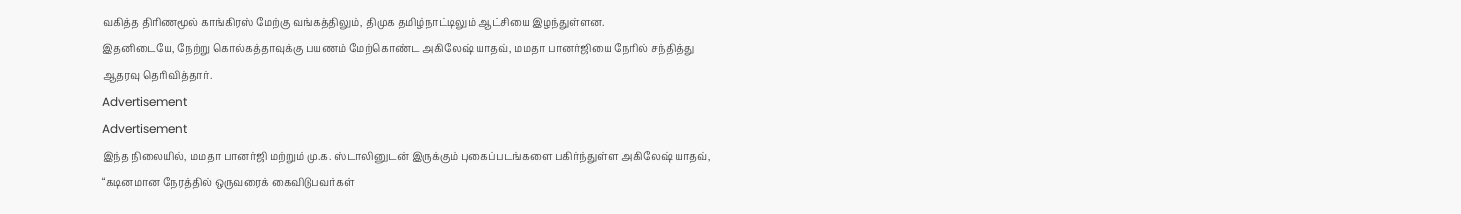வகித்த திரிணமூல் காங்கிரஸ் மேற்கு வங்கத்திலும், திமுக தமிழ்நாட்டிலும் ஆட்சியை இழந்துள்ளன.
இதனிடையே, நேற்று கொல்கத்தாவுக்கு பயணம் மேற்கொண்ட அகிலேஷ் யாதவ், மமதா பானர்ஜியை நேரில் சந்தித்து ஆதரவு தெரிவித்தார்.
Advertisement
Advertisement
இந்த நிலையில், மமதா பானர்ஜி மற்றும் மு.க. ஸ்டாலினுடன் இருக்கும் புகைப்படங்களை பகிர்ந்துள்ள அகிலேஷ் யாதவ், “கடினமான நேரத்தில் ஒருவரைக் கைவிடுபவர்கள்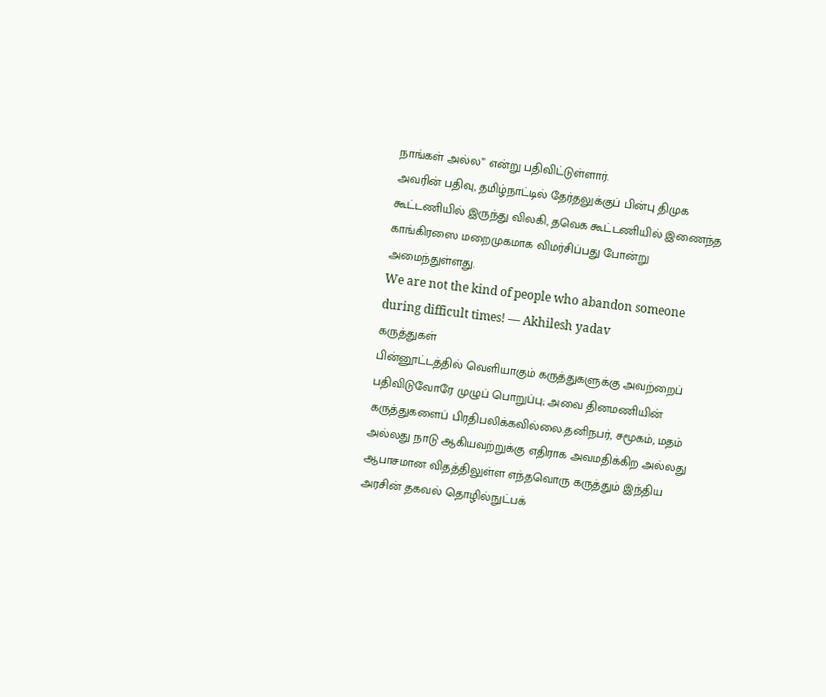நாங்கள் அல்ல” என்று பதிவிட்டுள்ளார்.
அவரின் பதிவு, தமிழ்நாட்டில் தேர்தலுக்குப் பின்பு திமுக கூட்டணியில் இருந்து விலகி, தவெக கூட்டணியில் இணைந்த காங்கிரஸை மறைமுகமாக விமர்சிப்பது போன்று அமைந்துள்ளது.
We are not the kind of people who abandon someone during difficult times! — Akhilesh yadav
கருத்துகள்
பின்னூட்டத்தில் வெளியாகும் கருத்துகளுக்கு அவற்றைப் பதிவிடுவோரே முழுப் பொறுப்பு; அவை தினமணியின் கருத்துகளைப் பிரதிபலிக்கவில்லை.தனிநபர், சமூகம், மதம் அல்லது நாடு ஆகியவற்றுக்கு எதிராக அவமதிக்கிற அல்லது ஆபாசமான விதத்திலுள்ள எந்தவொரு கருத்தும் இந்திய அரசின் தகவல் தொழில்நுட்பக்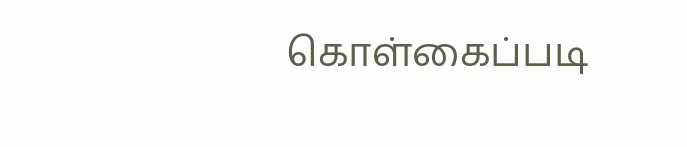கொள்கைப்படி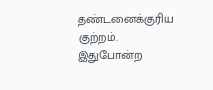தண்டனைக்குரிய குற்றம். இதுபோன்ற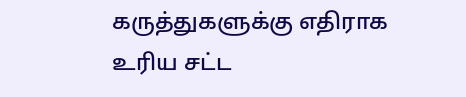கருத்துகளுக்கு எதிராக உரிய சட்ட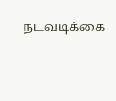நடவடிக்கை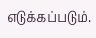எடுக்கப்படும்.